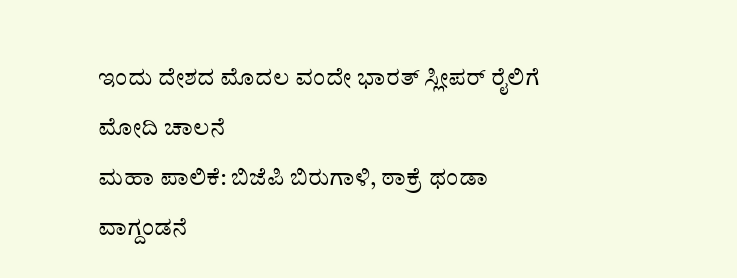ಇಂದು ದೇಶದ ಮೊದಲ ವಂದೇ ಭಾರತ್ ಸ್ಲೀಪರ್ ರೈಲಿಗೆ ಮೋದಿ ಚಾಲನೆ
ಮಹಾ ಪಾಲಿಕೆ: ಬಿಜೆಪಿ ಬಿರುಗಾಳಿ, ಠಾಕ್ರೆ ಥಂಡಾ
ವಾಗ್ದಂಡನೆ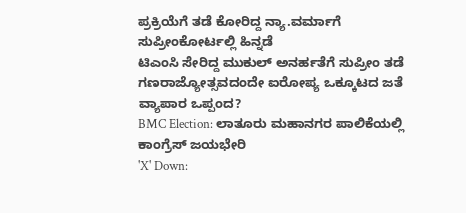ಪ್ರಕ್ರಿಯೆಗೆ ತಡೆ ಕೋರಿದ್ದ ನ್ಯಾ.ವರ್ಮಾಗೆ ಸುಪ್ರೀಂಕೋರ್ಟಲ್ಲಿ ಹಿನ್ನಡೆ
ಟಿಎಂಸಿ ಸೇರಿದ್ದ ಮುಕುಲ್ ಅನರ್ಹತೆಗೆ ಸುಪ್ರೀಂ ತಡೆ
ಗಣರಾಜ್ಯೋತ್ಸವದಂದೇ ಐರೋಪ್ಯ ಒಕ್ಕೂಟದ ಜತೆ ವ್ಯಾಪಾರ ಒಪ್ಪಂದ?
BMC Election: ಲಾತೂರು ಮಹಾನಗರ ಪಾಲಿಕೆಯಲ್ಲಿ ಕಾಂಗ್ರೆಸ್ ಜಯಭೇರಿ
'X' Down: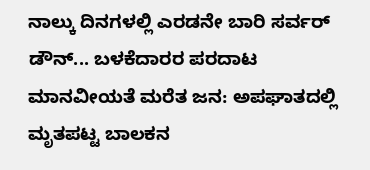ನಾಲ್ಕು ದಿನಗಳಲ್ಲಿ ಎರಡನೇ ಬಾರಿ ಸರ್ವರ್ ಡೌನ್... ಬಳಕೆದಾರರ ಪರದಾಟ
ಮಾನವೀಯತೆ ಮರೆತ ಜನ: ಅಪಘಾತದಲ್ಲಿ ಮೃತಪಟ್ಟ ಬಾಲಕನ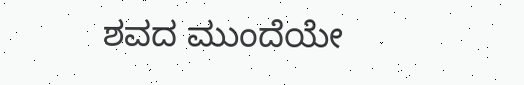ಶವದ ಮುಂದೆಯೇ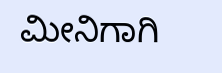ಮೀನಿಗಾಗಿ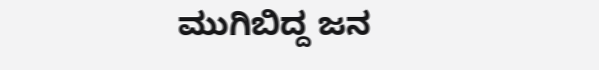ಮುಗಿಬಿದ್ದ ಜನ